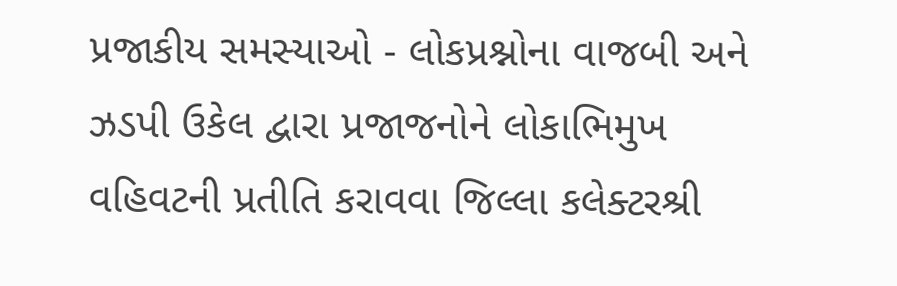પ્રજાકીય સમસ્યાઓ - લોકપ્રશ્નોના વાજબી અને ઝડપી ઉકેલ દ્વારા પ્રજાજનોને લોકાભિમુખ વહિવટની પ્રતીતિ કરાવવા જિલ્લા કલેક્ટરશ્રી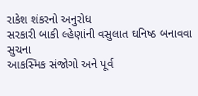રાકેશ શંકરનો અનુરોધ
સરકારી બાકી લ્હેણાંની વસુલાત ઘનિષ્ઠ બનાવવા સુચના
આકસ્મિક સંજોગો અને પૂર્વ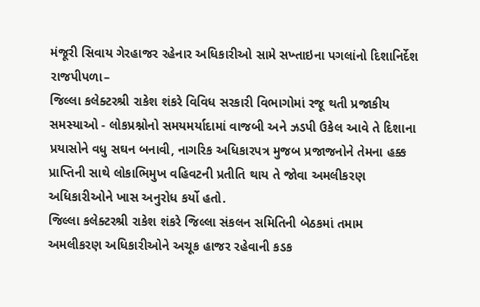મંજૂરી સિવાય ગેરહાજર રહેનાર અધિકારીઓ સામે સખ્તાઇના પગલાંનો દિશાનિર્દેશ
રાજપીપળા–
જિલ્લા કલેક્ટરશ્રી રાકેશ શંકરે વિવિધ સરકારી વિભાગોમાં રજૂ થતી પ્રજાકીય સમસ્યાઓ - લોકપ્રશ્નોનો સમયમર્યાદામાં વાજબી અને ઝડપી ઉકેલ આવે તે દિશાના પ્રયાસોને વધુ સઘન બનાવી, નાગરિક અધિકારપત્ર મુજબ પ્રજાજનોને તેમના હક્ક પ્રાપ્તિની સાથે લોકાભિમુખ વહિવટની પ્રતીતિ થાય તે જોવા અમલીકરણ અધિકારીઓને ખાસ અનુરોધ કર્યો હતો.
જિલ્લા કલેક્ટરશ્રી રાકેશ શંકરે જિલ્લા સંકલન સમિતિની બેઠકમાં તમામ અમલીકરણ અધિકારીઓને અચૂક હાજર રહેવાની કડક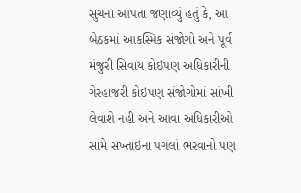સુચના આપતા જણાવ્યું હતું કે, આ બેઠકમાં આકસ્મિક સંજોગો અને પૂર્વ મંજુરી સિવાય કોઇપણ અધિકારીની ગેરહાજરી કોઇપણ સંજોગોમાં સાંખી લેવાશે નહી અને આવા અધિકારીઓ સામે સખ્તાઇના પગલાં ભરવાનો પણ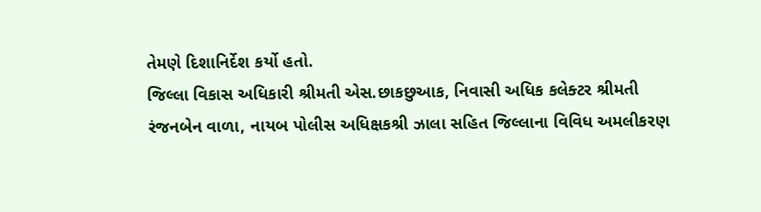તેમણે દિશાનિર્દેશ કર્યો હતો.
જિલ્લા વિકાસ અધિકારી શ્રીમતી એસ.છાકછુઆક, નિવાસી અધિક કલેક્ટર શ્રીમતી રંજનબેન વાળા, નાયબ પોલીસ અધિક્ષકશ્રી ઝાલા સહિત જિલ્લાના વિવિધ અમલીકરણ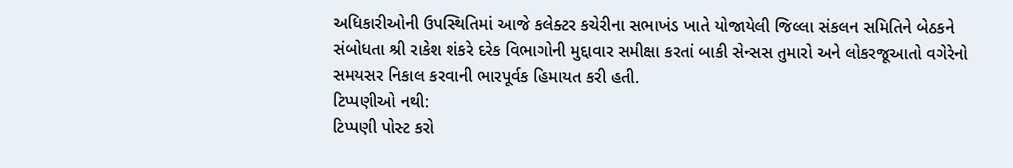અધિકારીઓની ઉપસ્થિતિમાં આજે કલેક્ટર કચેરીના સભાખંડ ખાતે યોજાયેલી જિલ્લા સંકલન સમિતિને બેઠકને સંબોધતા શ્રી રાકેશ શંકરે દરેક વિભાગોની મુદ્દાવાર સમીક્ષા કરતાં બાકી સેન્સસ તુમારો અને લોકરજૂઆતો વગેરેનો સમયસર નિકાલ કરવાની ભારપૂર્વક હિમાયત કરી હતી.
ટિપ્પણીઓ નથી:
ટિપ્પણી પોસ્ટ કરો